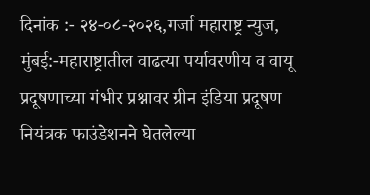दिनांक :- २४-०८-२०२६,गर्जा महाराष्ट्र न्युज, मुंबई:-महाराष्ट्रातील वाढत्या पर्यावरणीय व वायू प्रदूषणाच्या गंभीर प्रश्नावर ग्रीन इंडिया प्रदूषण नियंत्रक फाउंडेशनने घेतलेल्या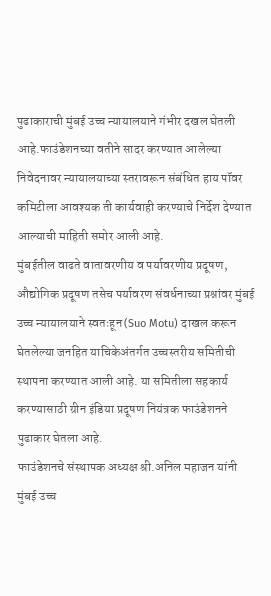पुढाकाराची मुंबई उच्च न्यायालयाने गंभीर दखल घेतली आहे.फाउंडेशनच्या वतीने सादर करण्यात आलेल्या निवेदनावर न्यायालयाच्या स्तरावरून संबंधित हाय पॉवर कमिटीला आवश्यक ती कार्यवाही करण्याचे निर्देश देण्यात आल्याची माहिती समोर आली आहे.
मुंबईतील वाढते वातावरणीय व पर्यावरणीय प्रदूषण, औद्योगिक प्रदूषण तसेच पर्यावरण संवर्धनाच्या प्रश्नांवर मुंबई उच्च न्यायालयाने स्वतःहून (Suo Motu) दाखल करून घेतलेल्या जनहित याचिकेअंतर्गत उच्चस्तरीय समितीची स्थापना करण्यात आली आहे. या समितीला सहकार्य करण्यासाठी ग्रीन इंडिया प्रदूषण नियंत्रक फाउंडेशनने पुढाकार घेतला आहे.
फाउंडेशनचे संस्थापक अध्यक्ष श्री.अनिल महाजन यांनी मुंबई उच्च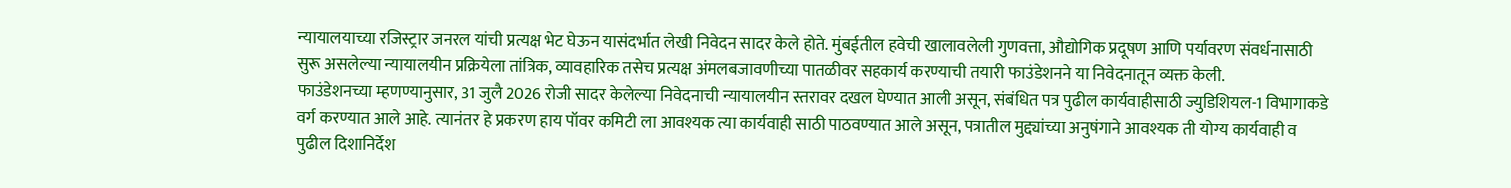न्यायालयाच्या रजिस्ट्रार जनरल यांची प्रत्यक्ष भेट घेऊन यासंदर्भात लेखी निवेदन सादर केले होते. मुंबईतील हवेची खालावलेली गुणवत्ता, औद्योगिक प्रदूषण आणि पर्यावरण संवर्धनासाठी सुरू असलेल्या न्यायालयीन प्रक्रियेला तांत्रिक, व्यावहारिक तसेच प्रत्यक्ष अंमलबजावणीच्या पातळीवर सहकार्य करण्याची तयारी फाउंडेशनने या निवेदनातून व्यक्त केली.
फाउंडेशनच्या म्हणण्यानुसार, 31 जुलै 2026 रोजी सादर केलेल्या निवेदनाची न्यायालयीन स्तरावर दखल घेण्यात आली असून, संबंधित पत्र पुढील कार्यवाहीसाठी ज्युडिशियल-1 विभागाकडे वर्ग करण्यात आले आहे. त्यानंतर हे प्रकरण हाय पॉवर कमिटी ला आवश्यक त्या कार्यवाही साठी पाठवण्यात आले असून, पत्रातील मुद्द्यांच्या अनुषंगाने आवश्यक ती योग्य कार्यवाही व पुढील दिशानिर्देश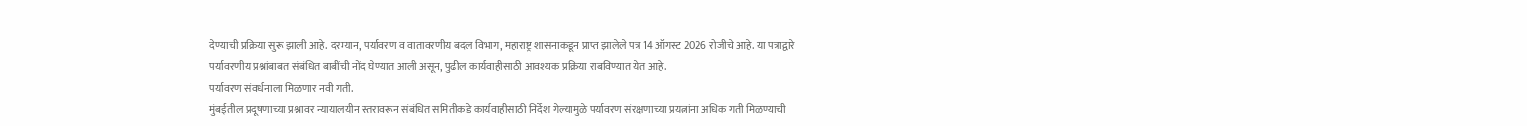देण्याची प्रक्रिया सुरू झाली आहे. दरम्यान, पर्यावरण व वातावरणीय बदल विभाग, महाराष्ट्र शासनाकडून प्राप्त झालेले पत्र 14 ऑगस्ट 2026 रोजीचे आहे. या पत्राद्वारे पर्यावरणीय प्रश्नांबाबत संबंधित बाबींची नोंद घेण्यात आली असून, पुढील कार्यवाहीसाठी आवश्यक प्रक्रिया राबविण्यात येत आहे.
पर्यावरण संवर्धनाला मिळणार नवी गती.
मुंबईतील प्रदूषणाच्या प्रश्नावर न्यायालयीन स्तरावरून संबंधित समितीकडे कार्यवाहीसाठी निर्देश गेल्यामुळे पर्यावरण संरक्षणाच्या प्रयत्नांना अधिक गती मिळण्याची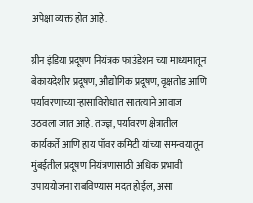अपेक्षा व्यक्त होत आहे.

ग्रीन इंडिया प्रदूषण नियंत्रक फाउंडेशन च्या माध्यमातून बेकायदेशीर प्रदूषण, औद्योगिक प्रदूषण, वृक्षतोड आणि पर्यावरणाच्या ऱ्हासाविरोधात सातत्याने आवाज उठवला जात आहे. तज्ज्ञ, पर्यावरण क्षेत्रातील कार्यकर्ते आणि हाय पॉवर कमिटी यांच्या समन्वयातून मुंबईतील प्रदूषण नियंत्रणासाठी अधिक प्रभावी उपाययोजना राबविण्यास मदत होईल, असा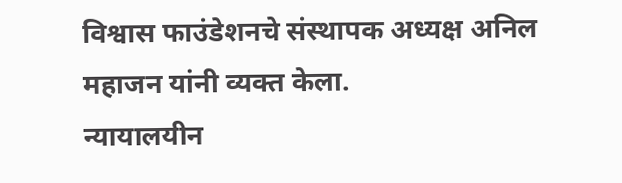विश्वास फाउंडेशनचे संस्थापक अध्यक्ष अनिल महाजन यांनी व्यक्त केला.
न्यायालयीन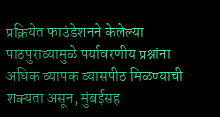प्रक्रियेत फाउंडेशनने केलेल्या पाठपुराव्यामुळे पर्यावरणीय प्रश्नांना अधिक व्यापक व्यासपीठ मिळण्याची शक्यता असून, मुंबईसह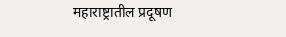महाराष्ट्रातील प्रदूषण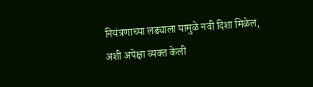नियंत्रणाच्या लढ्याला यामुळे नवी दिशा मिळेल, अशी अपेक्षा व्यक्त केली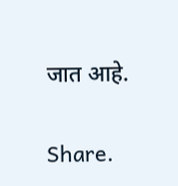जात आहे.

Share.